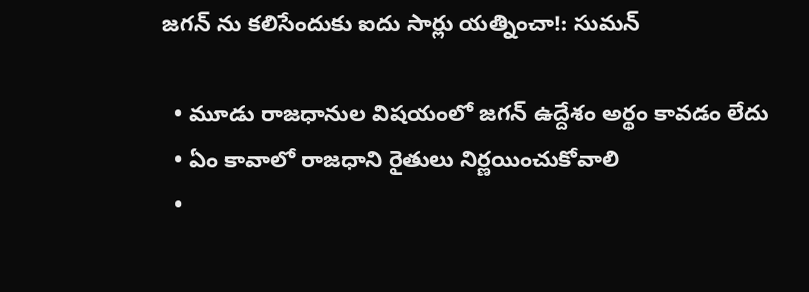జగన్ ను కలిసేందుకు ఐదు సార్లు యత్నించా!: సుమన్

  • మూడు రాజధానుల విషయంలో జగన్ ఉద్దేశం అర్థం కావడం లేదు
  • ఏం కావాలో రాజధాని రైతులు నిర్ణయించుకోవాలి
  •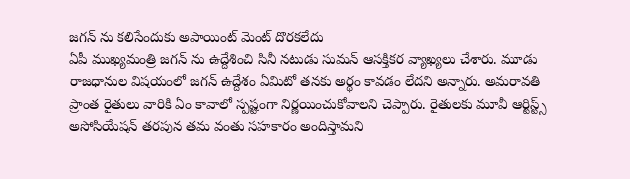జగన్ ను కలిసేందుకు అపాయింట్ మెంట్ దొరకలేదు
ఏపీ ముఖ్యమంత్రి జగన్ ను ఉద్దేశించి సినీ నటుడు సుమన్ ఆసక్తికర వ్యాఖ్యలు చేశారు. మూడు రాజధానుల విషయంలో జగన్ ఉద్దేశం ఏమిటో తనకు అర్థం కావడం లేదని అన్నారు. అమరావతి ప్రాంత రైతులు వారికి ఏం కావాలో స్పష్టంగా నిర్ణయించుకోవాలని చెప్పారు. రైతులకు మూవీ ఆర్టిస్ట్స్ అసోసియేషన్ తరపున తమ వంతు సహకారం అందిస్తామని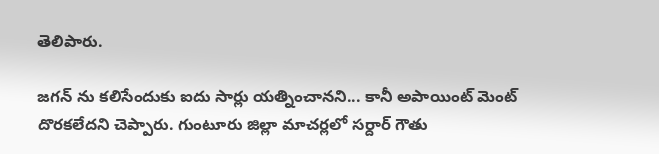తెలిపారు.

జగన్ ను కలిసేందుకు ఐదు సార్లు యత్నించానని... కానీ అపాయింట్ మెంట్ దొరకలేదని చెప్పారు. గుంటూరు జిల్లా మాచర్లలో సర్దార్ గౌతు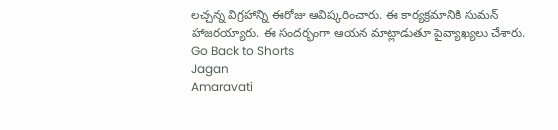లచ్చన్న విగ్రహాన్ని ఈరోజు ఆవిష్కరించారు. ఈ కార్యక్రమానికి సుమన్ హాజరయ్యారు. ఈ సందర్భంగా ఆయన మాట్లాడుతూ పైవ్యాఖ్యలు చేశారు.
Go Back to Shorts
Jagan
Amaravati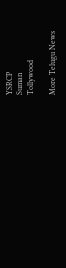YSRCP
Suman
Tollywood

More Telugu News